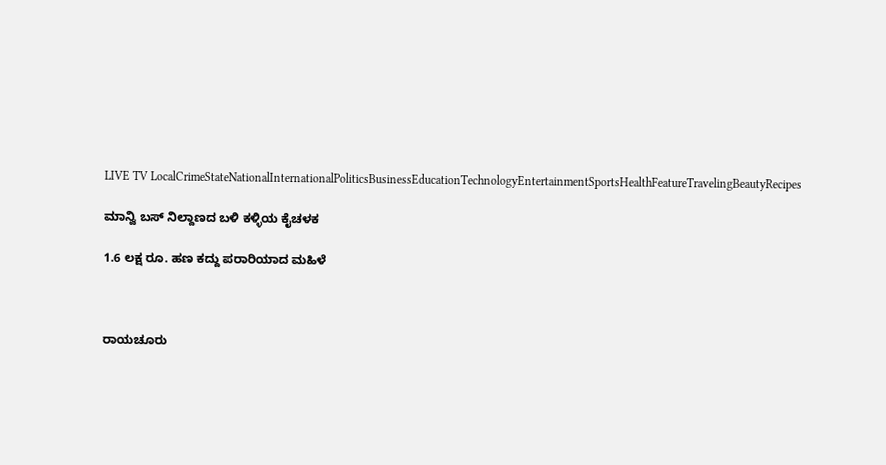LIVE TV LocalCrimeStateNationalInternationalPoliticsBusinessEducationTechnologyEntertainmentSportsHealthFeatureTravelingBeautyRecipes

ಮಾನ್ವಿ ಬಸ್ ನಿಲ್ದಾಣದ ಬಳಿ ಕಳ್ಳಿಯ ಕೈಚಳಕ

1.6 ಲಕ್ಷ ರೂ. ಹಣ ಕದ್ದು ಪರಾರಿಯಾದ ಮಹಿಳೆ



ರಾಯಚೂರು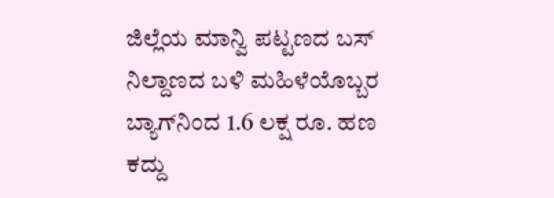ಜಿಲ್ಲೆಯ ಮಾನ್ವಿ ಪಟ್ಟಣದ ಬಸ್ ನಿಲ್ದಾಣದ ಬಳಿ ಮಹಿಳೆಯೊಬ್ಬರ ಬ್ಯಾಗ್‌ನಿಂದ 1.6 ಲಕ್ಷ ರೂ. ಹಣ ಕದ್ದು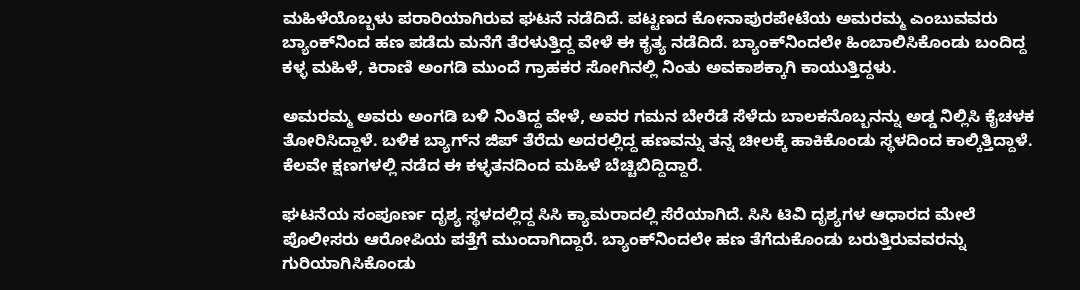ಮಹಿಳೆಯೊಬ್ಬಳು ಪರಾರಿಯಾಗಿರುವ ಘಟನೆ ನಡೆದಿದೆ. ಪಟ್ಟಣದ ಕೋನಾಪುರಪೇಟೆಯ ಅಮರಮ್ಮ ಎಂಬುವವರು ಬ್ಯಾಂಕ್‌ನಿಂದ ಹಣ ಪಡೆದು ಮನೆಗೆ ತೆರಳುತ್ತಿದ್ದ ವೇಳೆ ಈ ಕೃತ್ಯ ನಡೆದಿದೆ. ಬ್ಯಾಂಕ್‌ನಿಂದಲೇ ಹಿಂಬಾಲಿಸಿಕೊಂಡು ಬಂದಿದ್ದ ಕಳ್ಳ ಮಹಿಳೆ, ಕಿರಾಣಿ ಅಂಗಡಿ ಮುಂದೆ ಗ್ರಾಹಕರ ಸೋಗಿನಲ್ಲಿ ನಿಂತು ಅವಕಾಶಕ್ಕಾಗಿ ಕಾಯುತ್ತಿದ್ದಳು.

ಅಮರಮ್ಮ ಅವರು ಅಂಗಡಿ ಬಳಿ ನಿಂತಿದ್ದ ವೇಳೆ, ಅವರ ಗಮನ ಬೇರೆಡೆ ಸೆಳೆದು ಬಾಲಕನೊಬ್ಬನನ್ನು ಅಡ್ಡ ನಿಲ್ಲಿಸಿ ಕೈಚಳಕ ತೋರಿಸಿದ್ದಾಳೆ. ಬಳಿಕ ಬ್ಯಾಗ್‌ನ ಜಿಪ್ ತೆರೆದು ಅದರಲ್ಲಿದ್ದ ಹಣವನ್ನು ತನ್ನ ಚೀಲಕ್ಕೆ ಹಾಕಿಕೊಂಡು ಸ್ಥಳದಿಂದ ಕಾಲ್ಕಿತ್ತಿದ್ದಾಳೆ. ಕೆಲವೇ ಕ್ಷಣಗಳಲ್ಲಿ ನಡೆದ ಈ ಕಳ್ಳತನದಿಂದ ಮಹಿಳೆ ಬೆಚ್ಚಿಬಿದ್ದಿದ್ದಾರೆ.

ಘಟನೆಯ ಸಂಪೂರ್ಣ ದೃಶ್ಯ ಸ್ಥಳದಲ್ಲಿದ್ದ ಸಿಸಿ ಕ್ಯಾಮರಾದಲ್ಲಿ ಸೆರೆಯಾಗಿದೆ. ಸಿಸಿ ಟಿವಿ ದೃಶ್ಯಗಳ ಆಧಾರದ ಮೇಲೆ ಪೊಲೀಸರು ಆರೋಪಿಯ ಪತ್ತೆಗೆ ಮುಂದಾಗಿದ್ದಾರೆ. ಬ್ಯಾಂಕ್‌ನಿಂದಲೇ ಹಣ ತೆಗೆದುಕೊಂಡು ಬರುತ್ತಿರುವವರನ್ನು ಗುರಿಯಾಗಿಸಿಕೊಂಡು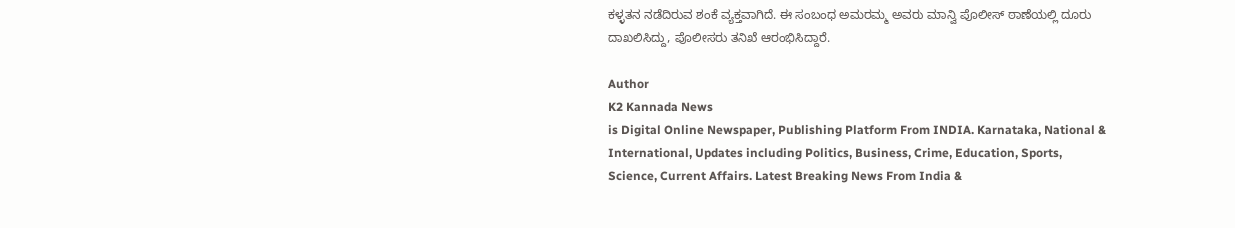ಕಳ್ಳತನ ನಡೆದಿರುವ ಶಂಕೆ ವ್ಯಕ್ತವಾಗಿದೆ. ಈ ಸಂಬಂಧ ಅಮರಮ್ಮ ಅವರು ಮಾನ್ವಿ ಪೊಲೀಸ್ ಠಾಣೆಯಲ್ಲಿ ದೂರು ದಾಖಲಿಸಿದ್ದು, ಪೊಲೀಸರು ತನಿಖೆ ಆರಂಭಿಸಿದ್ದಾರೆ.

Author
K2 Kannada News
is Digital Online Newspaper, Publishing Platform From INDIA. Karnataka, National & International, Updates including Politics, Business, Crime, Education, Sports, Science, Current Affairs. Latest Breaking News From India &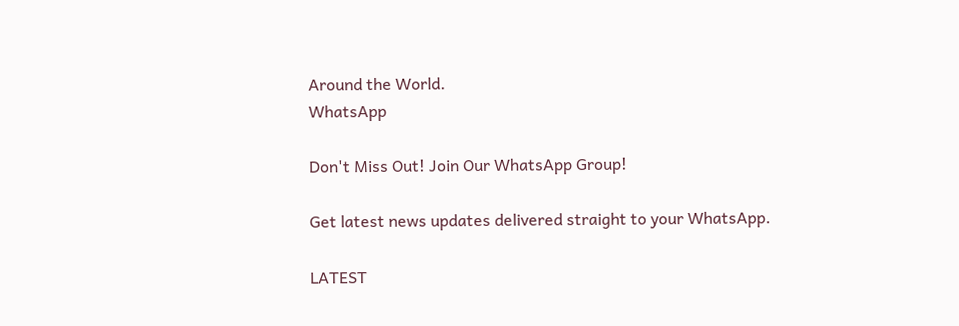Around the World.
WhatsApp

Don't Miss Out! Join Our WhatsApp Group!

Get latest news updates delivered straight to your WhatsApp.

LATEST